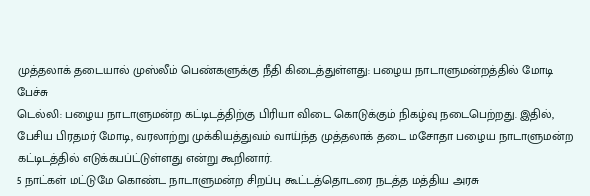முத்தலாக் தடையால் முஸ்லீம் பெண்களுக்கு நீதி கிடைத்துள்ளது: பழைய நாடாளுமன்றத்தில் மோடி பேச்சு
டெல்லி: பழைய நாடாளுமன்ற கட்டிடத்திற்கு பிரியா விடை கொடுக்கும் நிகழ்வு நடைபெற்றது. இதில், பேசிய பிரதமர் மோடி, வரலாற்று முக்கியத்துவம் வாய்ந்த முத்தலாக் தடை மசோதா பழைய நாடாளுமன்ற கட்டிடத்தில் எடுக்கபப்ட்டுள்ளது என்று கூறினார்.
5 நாட்கள் மட்டுமே கொண்ட நாடாளுமன்ற சிறப்பு கூட்டத்தொடரை நடத்த மத்திய அரசு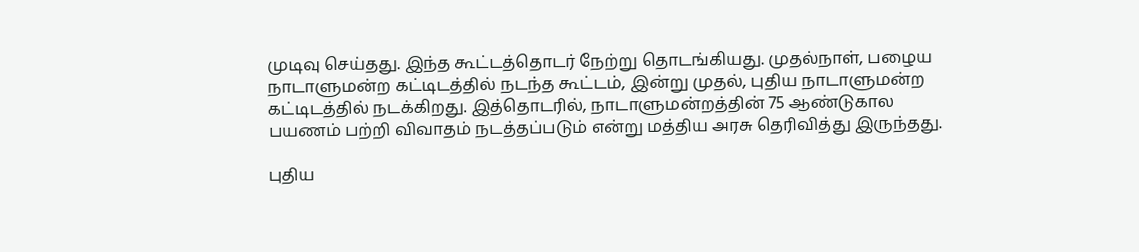முடிவு செய்தது. இந்த கூட்டத்தொடர் நேற்று தொடங்கியது. முதல்நாள், பழைய நாடாளுமன்ற கட்டிடத்தில் நடந்த கூட்டம், இன்று முதல், புதிய நாடாளுமன்ற கட்டிடத்தில் நடக்கிறது. இத்தொடரில், நாடாளுமன்றத்தின் 75 ஆண்டுகால பயணம் பற்றி விவாதம் நடத்தப்படும் என்று மத்திய அரசு தெரிவித்து இருந்தது.

புதிய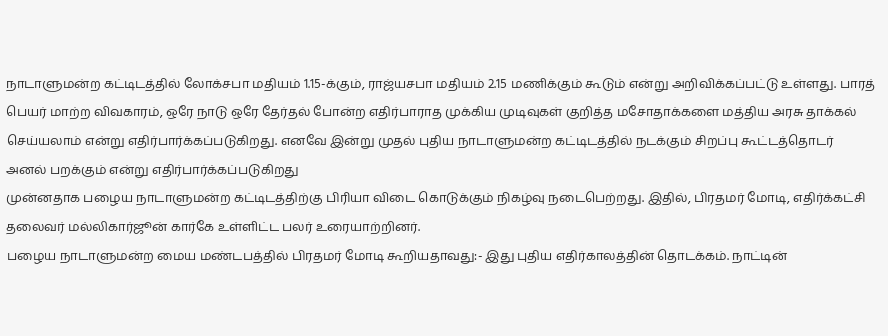நாடாளுமன்ற கட்டிடத்தில் லோக்சபா மதியம் 1.15-க்கும், ராஜ்யசபா மதியம் 2.15 மணிக்கும் கூடும் என்று அறிவிக்கப்பட்டு உள்ளது. பாரத் பெயர் மாற்ற விவகாரம், ஒரே நாடு ஒரே தேர்தல் போன்ற எதிர்பாராத முக்கிய முடிவுகள் குறித்த மசோதாக்களை மத்திய அரசு தாக்கல் செய்யலாம் என்று எதிர்பார்க்கப்படுகிறது. எனவே இன்று முதல் புதிய நாடாளுமன்ற கட்டிடத்தில் நடக்கும் சிறப்பு கூட்டத்தொடர் அனல் பறக்கும் என்று எதிர்பார்க்கப்படுகிறது
முன்னதாக பழைய நாடாளுமன்ற கட்டிடத்திற்கு பிரியா விடை கொடுக்கும் நிகழ்வு நடைபெற்றது. இதில், பிரதமர் மோடி, எதிர்க்கட்சி தலைவர் மல்லிகார்ஜூன் கார்கே உள்ளிட்ட பலர் உரையாற்றினர்.
பழைய நாடாளுமன்ற மைய மண்டபத்தில் பிரதமர் மோடி கூறியதாவது:- இது புதிய எதிர்காலத்தின் தொடக்கம். நாட்டின்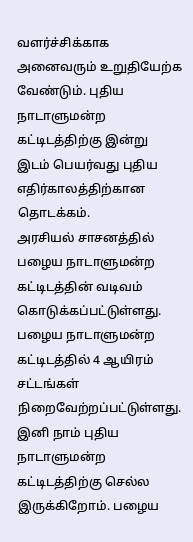வளர்ச்சிக்காக அனைவரும் உறுதியேற்க வேண்டும். புதிய நாடாளுமன்ற கட்டிடத்திற்கு இன்று இடம் பெயர்வது புதிய எதிர்காலத்திற்கான தொடக்கம்.
அரசியல் சாசனத்தில் பழைய நாடாளுமன்ற கட்டிடத்தின் வடிவம் கொடுக்கப்பட்டுள்ளது. பழைய நாடாளுமன்ற கட்டிடத்தில் 4 ஆயிரம் சட்டங்கள் நிறைவேற்றப்பட்டுள்ளது. இனி நாம் புதிய நாடாளுமன்ற கட்டிடத்திற்கு செல்ல இருக்கிறோம். பழைய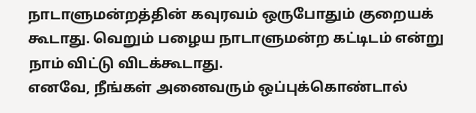நாடாளுமன்றத்தின் கவுரவம் ஒருபோதும் குறையக் கூடாது. வெறும் பழைய நாடாளுமன்ற கட்டிடம் என்று நாம் விட்டு விடக்கூடாது.
எனவே, நீங்கள் அனைவரும் ஒப்புக்கொண்டால்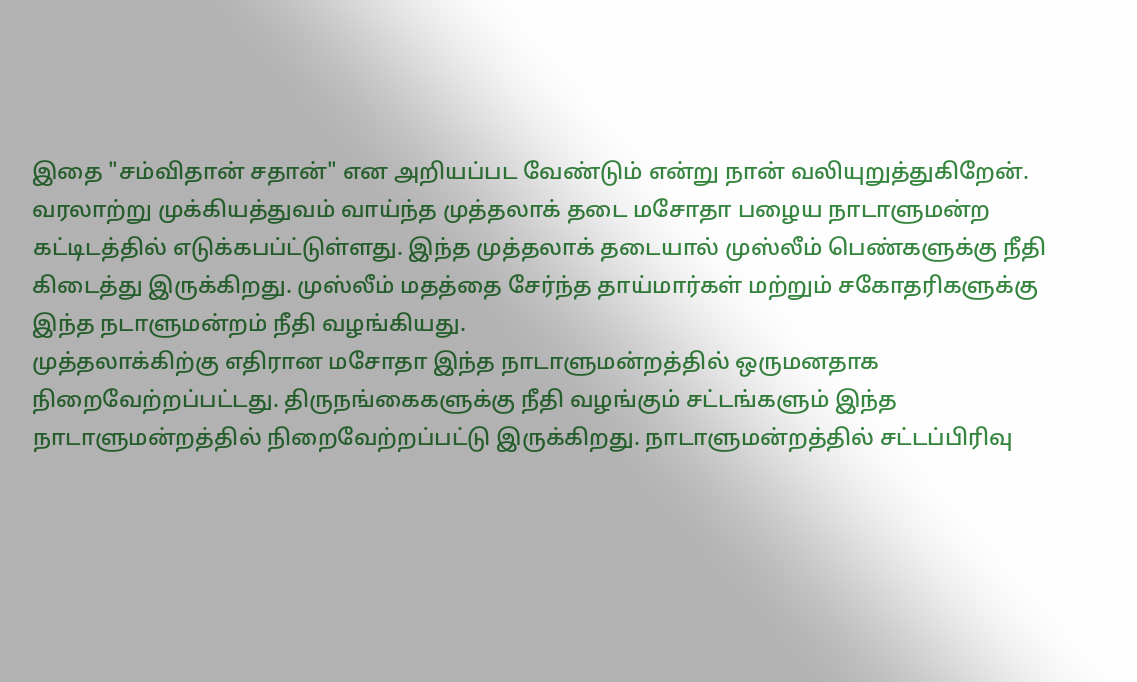இதை "சம்விதான் சதான்" என அறியப்பட வேண்டும் என்று நான் வலியுறுத்துகிறேன். வரலாற்று முக்கியத்துவம் வாய்ந்த முத்தலாக் தடை மசோதா பழைய நாடாளுமன்ற கட்டிடத்தில் எடுக்கபப்ட்டுள்ளது. இந்த முத்தலாக் தடையால் முஸ்லீம் பெண்களுக்கு நீதி கிடைத்து இருக்கிறது. முஸ்லீம் மதத்தை சேர்ந்த தாய்மார்கள் மற்றும் சகோதரிகளுக்கு இந்த நடாளுமன்றம் நீதி வழங்கியது.
முத்தலாக்கிற்கு எதிரான மசோதா இந்த நாடாளுமன்றத்தில் ஒருமனதாக நிறைவேற்றப்பட்டது. திருநங்கைகளுக்கு நீதி வழங்கும் சட்டங்களும் இந்த நாடாளுமன்றத்தில் நிறைவேற்றப்பட்டு இருக்கிறது. நாடாளுமன்றத்தில் சட்டப்பிரிவு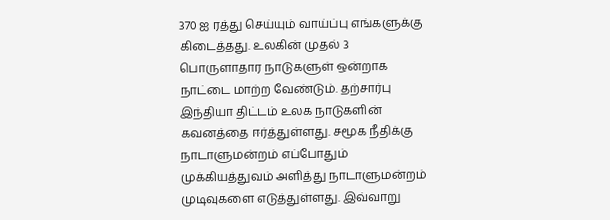370 ஐ ரத்து செய்யும் வாய்ப்பு எங்களுக்கு கிடைத்தது. உலகின் முதல் 3 பொருளாதார நாடுகளுள் ஒன்றாக நாட்டை மாற்ற வேண்டும். தற்சார்பு இந்தியா திட்டம் உலக நாடுகளின் கவனத்தை ஈர்த்துள்ளது. சமூக நீதிக்கு நாடாளுமன்றம் எப்போதும் முக்கியத்துவம் அளித்து நாடாளுமன்றம் முடிவுகளை எடுத்துள்ளது. இவ்வாறு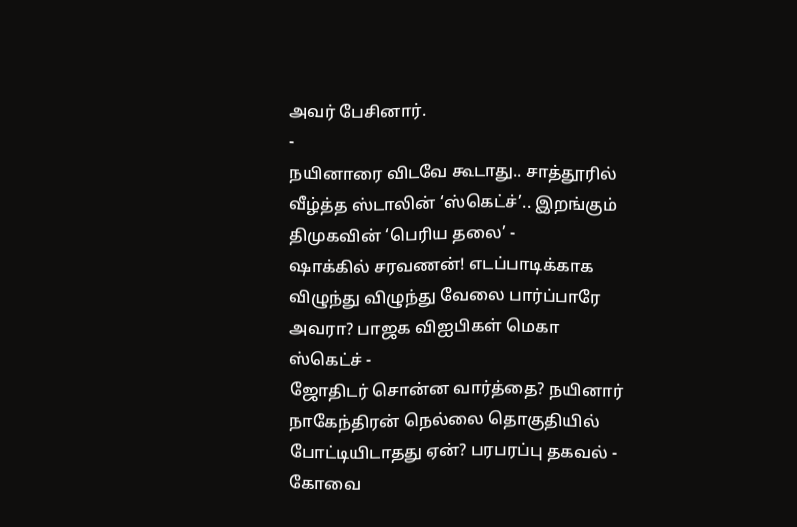அவர் பேசினார்.
-
நயினாரை விடவே கூடாது.. சாத்தூரில் வீழ்த்த ஸ்டாலின் ‘ஸ்கெட்ச்’.. இறங்கும் திமுகவின் ‘பெரிய தலை’ -
ஷாக்கில் சரவணன்! எடப்பாடிக்காக விழுந்து விழுந்து வேலை பார்ப்பாரே அவரா? பாஜக விஐபிகள் மெகா ஸ்கெட்ச் -
ஜோதிடர் சொன்ன வார்த்தை? நயினார் நாகேந்திரன் நெல்லை தொகுதியில் போட்டியிடாதது ஏன்? பரபரப்பு தகவல் -
கோவை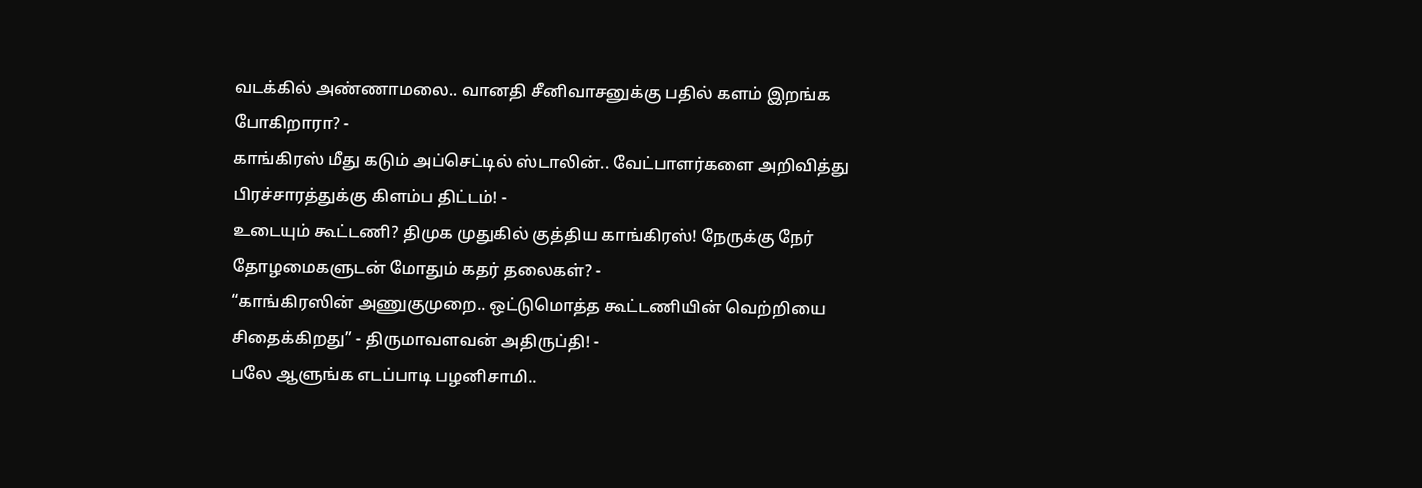வடக்கில் அண்ணாமலை.. வானதி சீனிவாசனுக்கு பதில் களம் இறங்க போகிறாரா? -
காங்கிரஸ் மீது கடும் அப்செட்டில் ஸ்டாலின்.. வேட்பாளர்களை அறிவித்து பிரச்சாரத்துக்கு கிளம்ப திட்டம்! -
உடையும் கூட்டணி? திமுக முதுகில் குத்திய காங்கிரஸ்! நேருக்கு நேர் தோழமைகளுடன் மோதும் கதர் தலைகள்? -
“காங்கிரஸின் அணுகுமுறை.. ஒட்டுமொத்த கூட்டணியின் வெற்றியை சிதைக்கிறது” - திருமாவளவன் அதிருப்தி! -
பலே ஆளுங்க எடப்பாடி பழனிசாமி..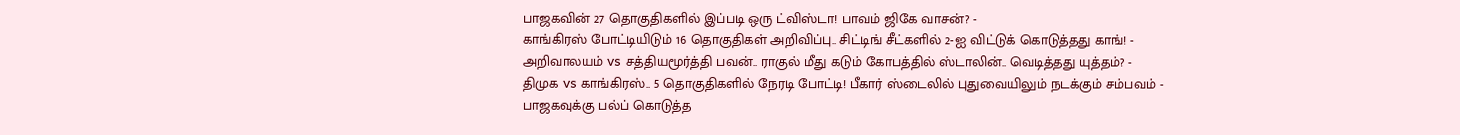பாஜகவின் 27 தொகுதிகளில் இப்படி ஒரு ட்விஸ்டா! பாவம் ஜிகே வாசன்? -
காங்கிரஸ் போட்டியிடும் 16 தொகுதிகள் அறிவிப்பு.. சிட்டிங் சீட்களில் 2-ஐ விட்டுக் கொடுத்தது காங்! -
அறிவாலயம் vs சத்தியமூர்த்தி பவன்.. ராகுல் மீது கடும் கோபத்தில் ஸ்டாலின்.. வெடித்தது யுத்தம்? -
திமுக vs காங்கிரஸ்.. 5 தொகுதிகளில் நேரடி போட்டி! பீகார் ஸ்டைலில் புதுவையிலும் நடக்கும் சம்பவம் -
பாஜகவுக்கு பல்ப் கொடுத்த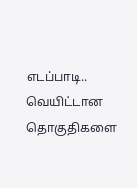எடப்பாடி.. வெயிட்டான தொகுதிகளை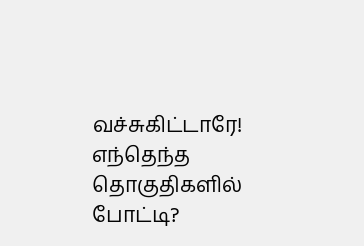வச்சுகிட்டாரே! எந்தெந்த தொகுதிகளில் போட்டி?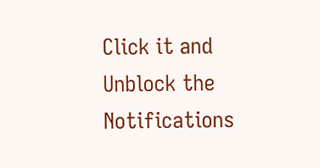Click it and Unblock the Notifications